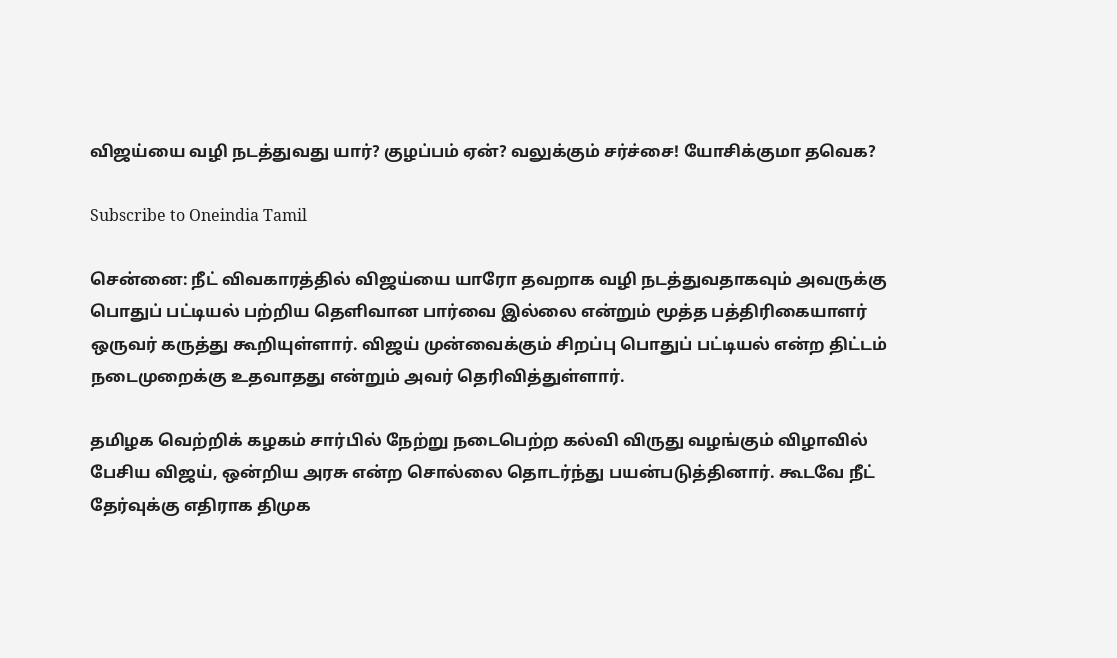விஜய்யை வழி நடத்துவது யார்? குழப்பம் ஏன்? வலுக்கும் சர்ச்சை! யோசிக்குமா தவெக?

Subscribe to Oneindia Tamil

சென்னை: நீட் விவகாரத்தில் விஜய்யை யாரோ தவறாக வழி நடத்துவதாகவும் அவருக்கு பொதுப் பட்டியல் பற்றிய தெளிவான பார்வை இல்லை என்றும் மூத்த பத்திரிகையாளர் ஒருவர் கருத்து கூறியுள்ளார். விஜய் முன்வைக்கும் சிறப்பு பொதுப் பட்டியல் என்ற திட்டம் நடைமுறைக்கு உதவாதது என்றும் அவர் தெரிவித்துள்ளார்.

தமிழக வெற்றிக் கழகம் சார்பில் நேற்று நடைபெற்ற கல்வி விருது வழங்கும் விழாவில் பேசிய விஜய், ஒன்றிய அரசு என்ற சொல்லை தொடர்ந்து பயன்படுத்தினார். கூடவே நீட் தேர்வுக்கு எதிராக திமுக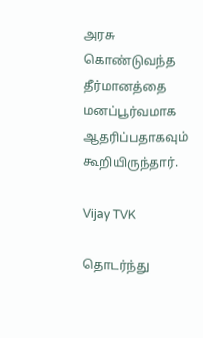அரசு கொண்டுவந்த தீர்மானத்தை மனப்பூர்வமாக ஆதரிப்பதாகவும் கூறியிருந்தார்.

Vijay TVK

தொடர்ந்து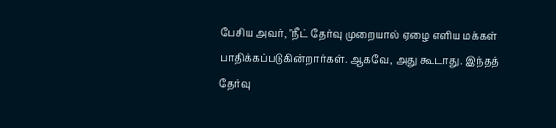பேசிய அவர், "நீட் தேர்வு முறையால் ஏழை எளிய மக்கள் பாதிக்கப்படுகின்றார்கள். ஆகவே, அது கூடாது. இந்தத் தேர்வு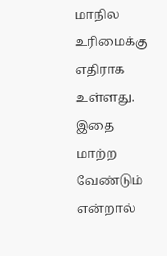மாநில உரிமைக்கு எதிராக உள்ளது. இதை மாற்ற வேண்டும் என்றால்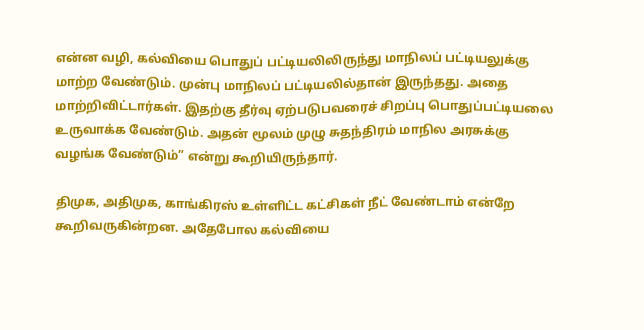என்ன வழி, கல்வியை பொதுப் பட்டியலிலிருந்து மாநிலப் பட்டியலுக்கு மாற்ற வேண்டும். முன்பு மாநிலப் பட்டியலில்தான் இருந்தது. அதை மாற்றிவிட்டார்கள். இதற்கு தீர்வு ஏற்படுபவரைச் சிறப்பு பொதுப்பட்டியலை உருவாக்க வேண்டும். அதன் மூலம் முழு சுதந்திரம் மாநில அரசுக்கு வழங்க வேண்டும்” என்று கூறியிருந்தார்.

திமுக, அதிமுக, காங்கிரஸ் உள்ளிட்ட கட்சிகள் நீட் வேண்டாம் என்றே கூறிவருகின்றன. அதேபோல கல்வியை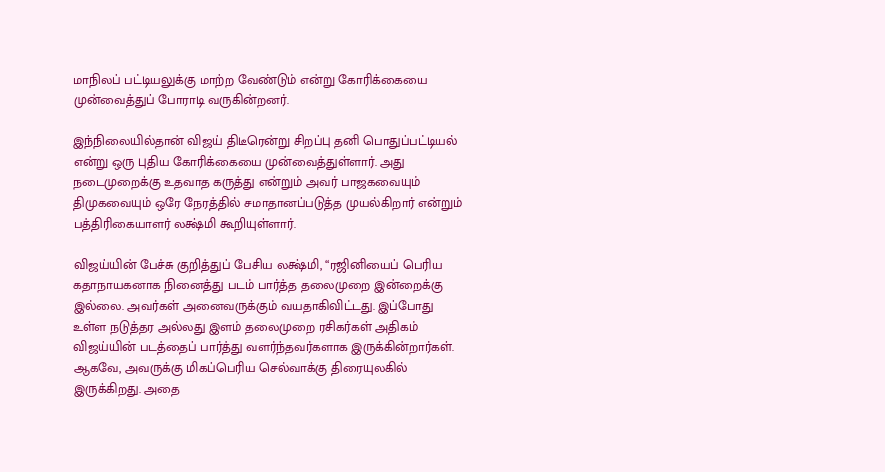மாநிலப் பட்டியலுக்கு மாற்ற வேண்டும் என்று கோரிக்கையை முன்வைத்துப் போராடி வருகின்றனர்.

இந்நிலையில்தான் விஜய் திடீரென்று சிறப்பு தனி பொதுப்பட்டியல் என்று ஒரு புதிய கோரிக்கையை முன்வைத்துள்ளார். அது நடைமுறைக்கு உதவாத கருத்து என்றும் அவர் பாஜகவையும் திமுகவையும் ஒரே நேரத்தில் சமாதானப்படுத்த முயல்கிறார் என்றும் பத்திரிகையாளர் லக்ஷ்மி கூறியுள்ளார்.

விஜய்யின் பேச்சு குறித்துப் பேசிய லக்ஷ்மி, “ரஜினியைப் பெரிய கதாநாயகனாக நினைத்து படம் பார்த்த தலைமுறை இன்றைக்கு இல்லை. அவர்கள் அனைவருக்கும் வயதாகிவிட்டது. இப்போது உள்ள நடுத்தர அல்லது இளம் தலைமுறை ரசிகர்கள் அதிகம் விஜய்யின் படத்தைப் பார்த்து வளர்ந்தவர்களாக இருக்கின்றார்கள். ஆகவே, அவருக்கு மிகப்பெரிய செல்வாக்கு திரையுலகில் இருக்கிறது. அதை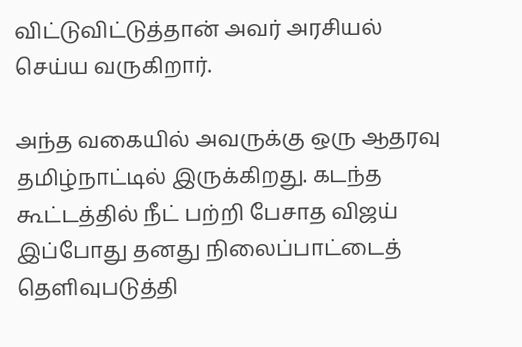விட்டுவிட்டுத்தான் அவர் அரசியல் செய்ய வருகிறார்.

அந்த வகையில் அவருக்கு ஒரு ஆதரவு தமிழ்நாட்டில் இருக்கிறது. கடந்த கூட்டத்தில் நீட் பற்றி பேசாத விஜய் இப்போது தனது நிலைப்பாட்டைத் தெளிவுபடுத்தி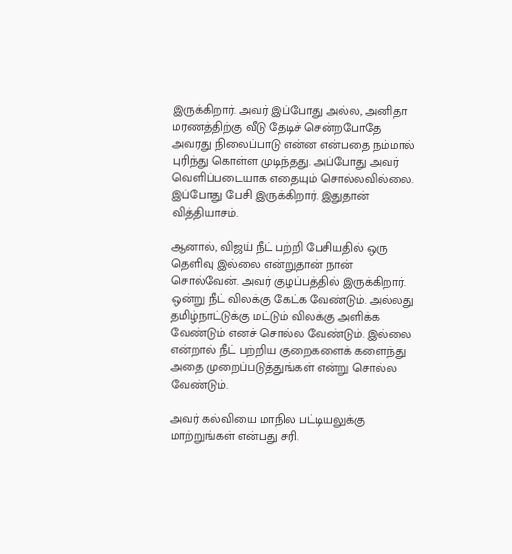இருக்கிறார். அவர் இப்போது அல்ல, அனிதா மரணத்திற்கு வீடு தேடிச் சென்றபோதே அவரது நிலைப்பாடு என்ன என்பதை நம்மால் புரிந்து கொள்ள முடிந்தது. அப்போது அவர் வெளிப்படையாக எதையும் சொல்லவில்லை. இப்போது பேசி இருக்கிறார். இதுதான் வித்தியாசம்.

ஆனால், விஜய் நீட் பற்றி பேசியதில் ஒரு தெளிவு இல்லை என்றுதான் நான் சொல்வேன். அவர் குழப்பத்தில் இருக்கிறார். ஒன்று நீட் விலக்கு கேட்க வேண்டும். அல்லது தமிழ்நாட்டுக்கு மட்டும் விலக்கு அளிக்க வேண்டும் எனச் சொல்ல வேண்டும். இல்லை என்றால் நீட் பற்றிய குறைகளைக் களைந்து அதை முறைப்படுத்துங்கள் என்று சொல்ல வேண்டும்.

அவர் கல்வியை மாநில பட்டியலுக்கு மாற்றுங்கள் என்பது சரி.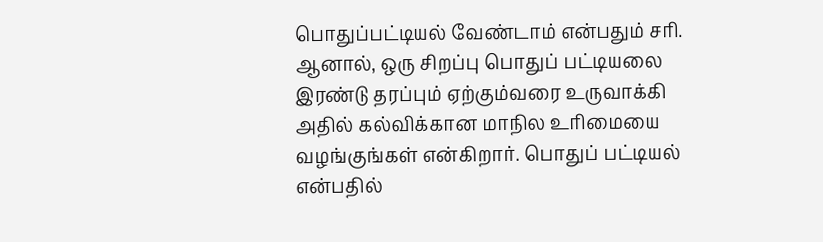பொதுப்பட்டியல் வேண்டாம் என்பதும் சரி. ஆனால், ஒரு சிறப்பு பொதுப் பட்டியலை இரண்டு தரப்பும் ஏற்கும்வரை உருவாக்கி அதில் கல்விக்கான மாநில உரிமையை வழங்குங்கள் என்கிறார். பொதுப் பட்டியல் என்பதில்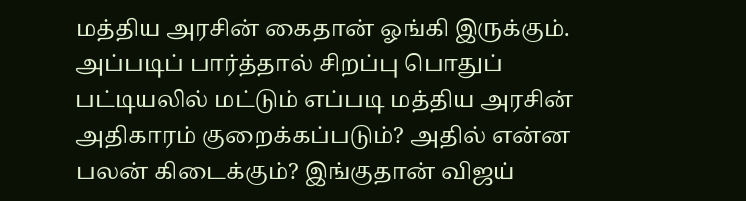மத்திய அரசின் கைதான் ஓங்கி இருக்கும். அப்படிப் பார்த்தால் சிறப்பு பொதுப் பட்டியலில் மட்டும் எப்படி மத்திய அரசின் அதிகாரம் குறைக்கப்படும்? அதில் என்ன பலன் கிடைக்கும்? இங்குதான் விஜய்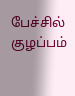பேச்சில் குழப்பம்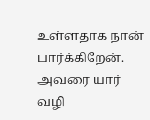உள்ளதாக நான் பார்க்கிறேன். அவரை யார் வழி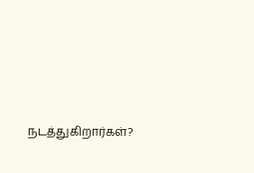நடத்துகிறார்கள்?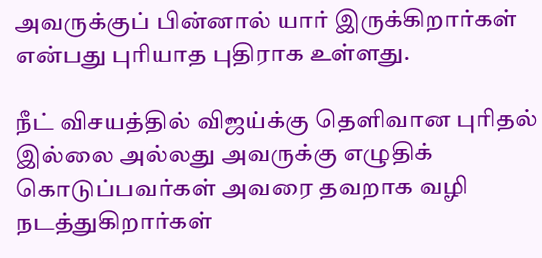அவருக்குப் பின்னால் யார் இருக்கிறார்கள் என்பது புரியாத புதிராக உள்ளது.

நீட் விசயத்தில் விஜய்க்கு தெளிவான புரிதல் இல்லை அல்லது அவருக்கு எழுதிக் கொடுப்பவர்கள் அவரை தவறாக வழி நடத்துகிறார்கள்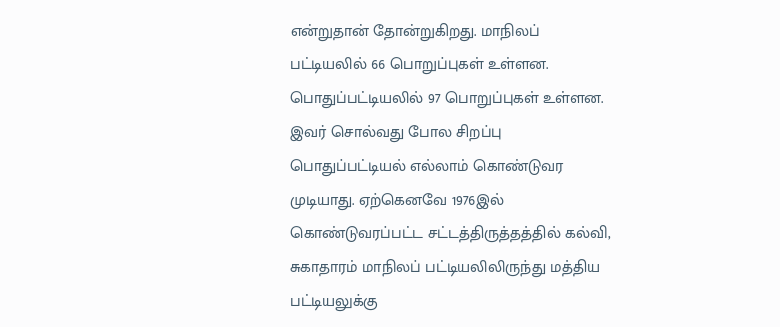என்றுதான் தோன்றுகிறது. மாநிலப் பட்டியலில் 66 பொறுப்புகள் உள்ளன. பொதுப்பட்டியலில் 97 பொறுப்புகள் உள்ளன. இவர் சொல்வது போல சிறப்பு பொதுப்பட்டியல் எல்லாம் கொண்டுவர முடியாது. ஏற்கெனவே 1976இல் கொண்டுவரப்பட்ட சட்டத்திருத்தத்தில் கல்வி, சுகாதாரம் மாநிலப் பட்டியலிலிருந்து மத்திய பட்டியலுக்கு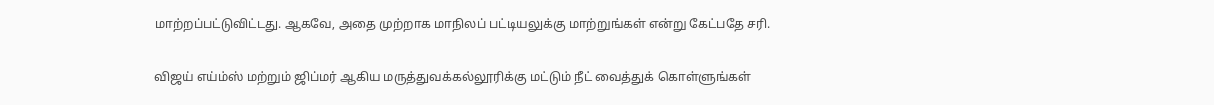மாற்றப்பட்டுவிட்டது. ஆகவே, அதை முற்றாக மாநிலப் பட்டியலுக்கு மாற்றுங்கள் என்று கேட்பதே சரி.

விஜய் எய்ம்ஸ் மற்றும் ஜிப்மர் ஆகிய மருத்துவக்கல்லூரிக்கு மட்டும் நீட் வைத்துக் கொள்ளுங்கள்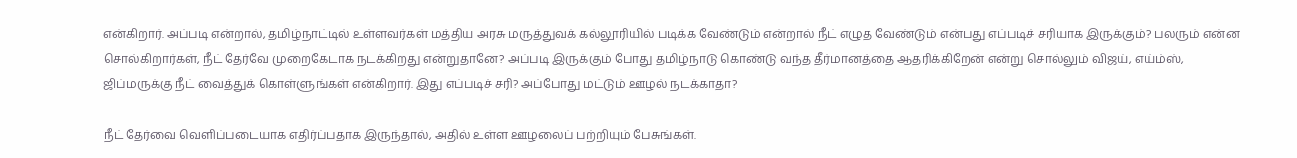என்கிறார். அப்படி என்றால், தமிழ்நாட்டில் உள்ளவர்கள் மத்திய அரசு மருத்துவக் கல்லூரியில் படிக்க வேண்டும் என்றால் நீட் எழுத வேண்டும் என்பது எப்படிச் சரியாக இருக்கும்? பலரும் என்ன சொல்கிறார்கள், நீட் தேர்வே முறைகேடாக நடக்கிறது என்றுதானே? அப்படி இருக்கும் போது தமிழ்நாடு கொண்டு வந்த தீர்மானத்தை ஆதரிக்கிறேன் என்று சொல்லும் விஜய், எய்ம்ஸ், ஜிப்மருக்கு நீட் வைத்துக் கொள்ளுங்கள் என்கிறார். இது எப்படிச் சரி? அப்போது மட்டும் ஊழல் நடக்காதா?

நீட் தேர்வை வெளிப்படையாக எதிர்ப்பதாக இருந்தால், அதில் உள்ள ஊழலைப் பற்றியும் பேசுங்கள்.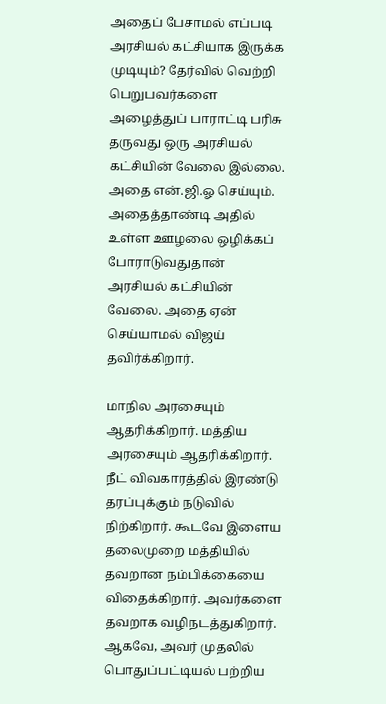அதைப் பேசாமல் எப்படி அரசியல் கட்சியாக இருக்க முடியும்? தேர்வில் வெற்றி பெறுபவர்களை அழைத்துப் பாராட்டி பரிசு தருவது ஒரு அரசியல் கட்சியின் வேலை இல்லை. அதை என்.ஜி.ஓ செய்யும். அதைத்தாண்டி அதில் உள்ள ஊழலை ஒழிக்கப் போராடுவதுதான் அரசியல் கட்சியின் வேலை. அதை ஏன் செய்யாமல் விஜய் தவிர்க்கிறார்.

மாநில அரசையும் ஆதரிக்கிறார். மத்திய அரசையும் ஆதரிக்கிறார். நீட் விவகாரத்தில் இரண்டு தரப்புக்கும் நடுவில் நிற்கிறார். கூடவே இளைய தலைமுறை மத்தியில் தவறான நம்பிக்கையை விதைக்கிறார். அவர்களை தவறாக வழிநடத்துகிறார். ஆகவே, அவர் முதலில் பொதுப்பட்டியல் பற்றிய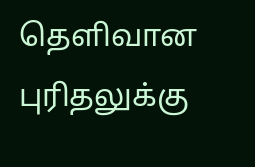தெளிவான புரிதலுக்கு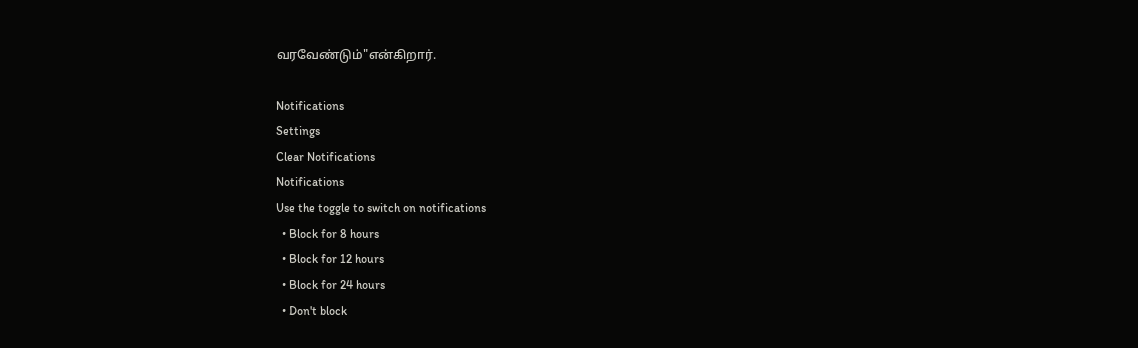வரவேண்டும்"என்கிறார்.

Notifications
Settings
Clear Notifications
Notifications
Use the toggle to switch on notifications
  • Block for 8 hours
  • Block for 12 hours
  • Block for 24 hours
  • Don't block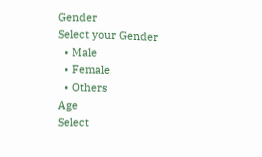Gender
Select your Gender
  • Male
  • Female
  • Others
Age
Select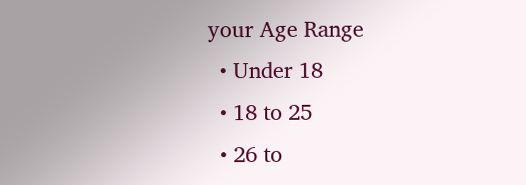your Age Range
  • Under 18
  • 18 to 25
  • 26 to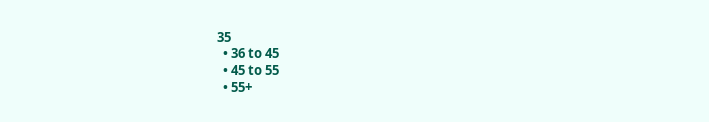35
  • 36 to 45
  • 45 to 55
  • 55+